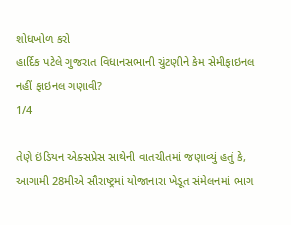શોધખોળ કરો
હાર્દિક પટેલે ગુજરાત વિધાનસભાની ચુંટણીને કેમ સેમીફાઇનલ નહીં ફાઇનલ ગણાવી?
1/4

તેણે ઇંડિયન એક્સપ્રેસ સાથેની વાતચીતમાં જણાવ્યું હતું કે, આગામી 28મીએ સૌરાષ્ટ્રમાં યોજાનારા ખેડૂત સંમેલનમાં ભાગ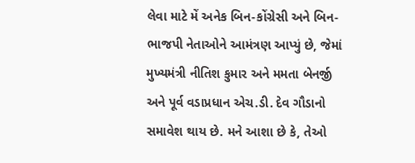લેવા માટે મેં અનેક બિન-કોંગ્રેસી અને બિન-ભાજપી નેતાઓને આમંત્રણ આપ્યું છે, જેમાં મુખ્યમંત્રી નીતિશ કુમાર અને મમતા બેનર્જી અને પૂર્વ વડાપ્રધાન એચ.ડી. દેવ ગૌડાનો સમાવેશ થાય છે. મને આશા છે કે, તેઓ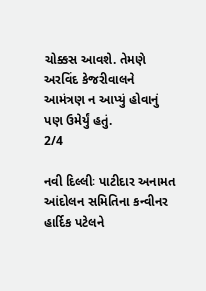ચોક્કસ આવશે. તેમણે અરવિંદ કેજરીવાલને આમંત્રણ ન આપ્યું હોવાનું પણ ઉમેર્યું હતું.
2/4

નવી દિલ્લીઃ પાટીદાર અનામત આંદોલન સમિતિના કન્વીનર હાર્દિક પટેલને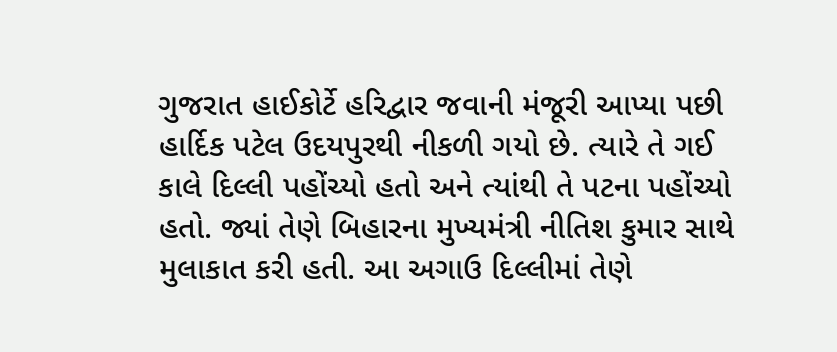ગુજરાત હાઈકોર્ટે હરિદ્વાર જવાની મંજૂરી આપ્યા પછી હાર્દિક પટેલ ઉદયપુરથી નીકળી ગયો છે. ત્યારે તે ગઈ કાલે દિલ્લી પહોંચ્યો હતો અને ત્યાંથી તે પટના પહોંચ્યો હતો. જ્યાં તેણે બિહારના મુખ્યમંત્રી નીતિશ કુમાર સાથે મુલાકાત કરી હતી. આ અગાઉ દિલ્લીમાં તેણે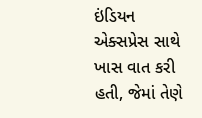ઇંડિયન એક્સપ્રેસ સાથે ખાસ વાત કરી હતી, જેમાં તેણે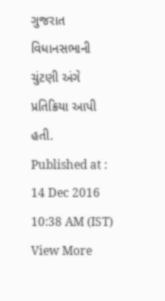ગુજરાત વિધાનસભાની ચુંટણી અંગે પ્રતિક્રિયા આપી હતી.
Published at : 14 Dec 2016 10:38 AM (IST)
View More